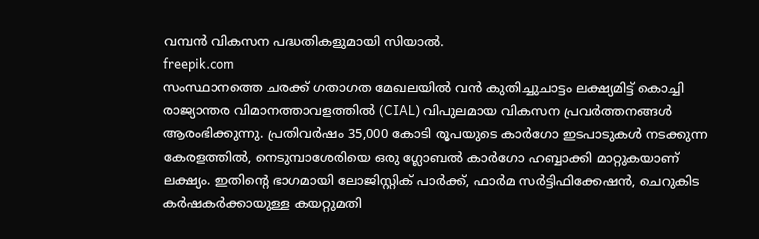വമ്പൻ വികസന പദ്ധതികളുമായി സിയാൽ.
freepik.com
സംസ്ഥാനത്തെ ചരക്ക് ഗതാഗത മേഖലയിൽ വൻ കുതിച്ചുചാട്ടം ലക്ഷ്യമിട്ട് കൊച്ചി രാജ്യാന്തര വിമാനത്താവളത്തിൽ (CIAL) വിപുലമായ വികസന പ്രവർത്തനങ്ങൾ ആരംഭിക്കുന്നു. പ്രതിവർഷം 35,000 കോടി രൂപയുടെ കാർഗോ ഇടപാടുകൾ നടക്കുന്ന കേരളത്തിൽ, നെടുമ്പാശേരിയെ ഒരു ഗ്ലോബൽ കാർഗോ ഹബ്ബാക്കി മാറ്റുകയാണ് ലക്ഷ്യം. ഇതിന്റെ ഭാഗമായി ലോജിസ്റ്റിക് പാർക്ക്, ഫാർമ സർട്ടിഫിക്കേഷൻ, ചെറുകിട കർഷകർക്കായുള്ള കയറ്റുമതി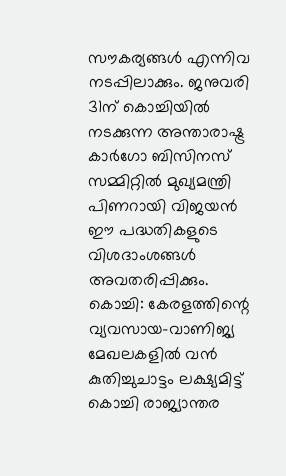സൗകര്യങ്ങൾ എന്നിവ നടപ്പിലാക്കും. ജനുവരി 31ന് കൊച്ചിയിൽ നടക്കുന്ന അന്താരാഷ്ട്ര കാർഗോ ബിസിനസ് സമ്മിറ്റിൽ മുഖ്യമന്ത്രി പിണറായി വിജയൻ ഈ പദ്ധതികളുടെ വിശദാംശങ്ങൾ അവതരിപ്പിക്കും.
കൊച്ചി: കേരളത്തിന്റെ വ്യവസായ-വാണിജ്യ മേഖലകളിൽ വൻ കുതിച്ചുചാട്ടം ലക്ഷ്യമിട്ട് കൊച്ചി രാജ്യാന്തര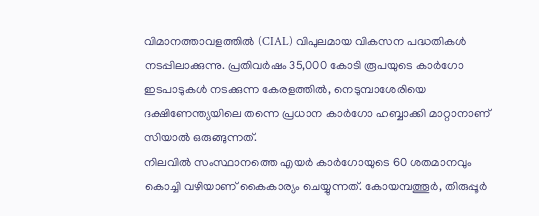വിമാനത്താവളത്തിൽ (CIAL) വിപുലമായ വികസന പദ്ധതികൾ നടപ്പിലാക്കുന്നു. പ്രതിവർഷം 35,000 കോടി രൂപയുടെ കാർഗോ ഇടപാടുകൾ നടക്കുന്ന കേരളത്തിൽ, നെടുമ്പാശേരിയെ ദക്ഷിണേന്ത്യയിലെ തന്നെ പ്രധാന കാർഗോ ഹബ്ബാക്കി മാറ്റാനാണ് സിയാൽ ഒരുങ്ങുന്നത്.
നിലവിൽ സംസ്ഥാനത്തെ എയർ കാർഗോയുടെ 60 ശതമാനവും കൊച്ചി വഴിയാണ് കൈകാര്യം ചെയ്യുന്നത്. കോയമ്പത്തൂർ, തിരുപ്പൂർ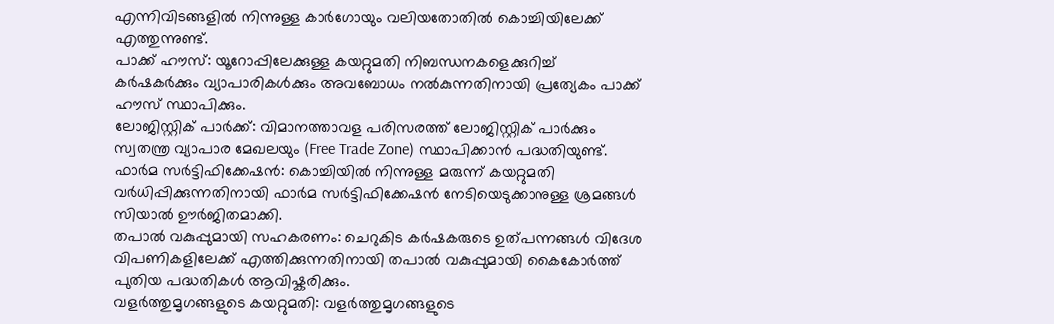എന്നിവിടങ്ങളിൽ നിന്നുള്ള കാർഗോയും വലിയതോതിൽ കൊച്ചിയിലേക്ക് എത്തുന്നുണ്ട്.
പാക്ക് ഹൗസ്: യൂറോപ്പിലേക്കുള്ള കയറ്റുമതി നിബന്ധനകളെക്കുറിച്ച് കർഷകർക്കും വ്യാപാരികൾക്കും അവബോധം നൽകുന്നതിനായി പ്രത്യേകം പാക്ക് ഹൗസ് സ്ഥാപിക്കും.
ലോജിസ്റ്റിക് പാർക്ക്: വിമാനത്താവള പരിസരത്ത് ലോജിസ്റ്റിക് പാർക്കും സ്വതന്ത്ര വ്യാപാര മേഖലയും (Free Trade Zone) സ്ഥാപിക്കാൻ പദ്ധതിയുണ്ട്.
ഫാർമ സർട്ടിഫിക്കേഷൻ: കൊച്ചിയിൽ നിന്നുള്ള മരുന്ന് കയറ്റുമതി വർധിപ്പിക്കുന്നതിനായി ഫാർമ സർട്ടിഫിക്കേഷൻ നേടിയെടുക്കാനുള്ള ശ്രമങ്ങൾ സിയാൽ ഊർജിതമാക്കി.
തപാൽ വകുപ്പുമായി സഹകരണം: ചെറുകിട കർഷകരുടെ ഉത്പന്നങ്ങൾ വിദേശ വിപണികളിലേക്ക് എത്തിക്കുന്നതിനായി തപാൽ വകുപ്പുമായി കൈകോർത്ത് പുതിയ പദ്ധതികൾ ആവിഷ്കരിക്കും.
വളർത്തുമൃഗങ്ങളുടെ കയറ്റുമതി: വളർത്തുമൃഗങ്ങളുടെ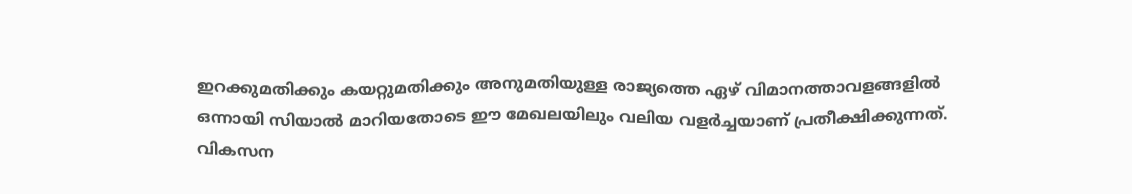ഇറക്കുമതിക്കും കയറ്റുമതിക്കും അനുമതിയുള്ള രാജ്യത്തെ ഏഴ് വിമാനത്താവളങ്ങളിൽ ഒന്നായി സിയാൽ മാറിയതോടെ ഈ മേഖലയിലും വലിയ വളർച്ചയാണ് പ്രതീക്ഷിക്കുന്നത്.
വികസന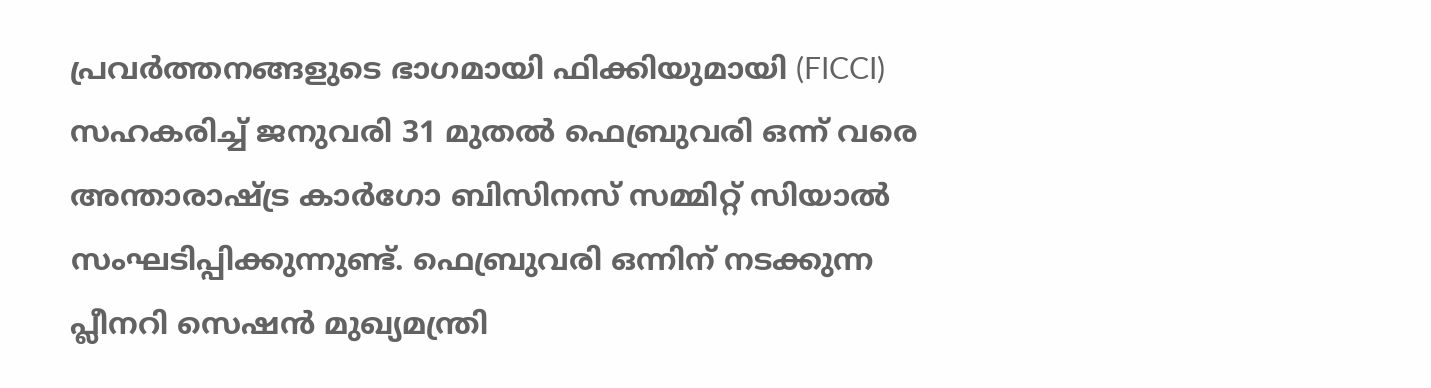പ്രവർത്തനങ്ങളുടെ ഭാഗമായി ഫിക്കിയുമായി (FICCI) സഹകരിച്ച് ജനുവരി 31 മുതൽ ഫെബ്രുവരി ഒന്ന് വരെ അന്താരാഷ്ട്ര കാർഗോ ബിസിനസ് സമ്മിറ്റ് സിയാൽ സംഘടിപ്പിക്കുന്നുണ്ട്. ഫെബ്രുവരി ഒന്നിന് നടക്കുന്ന പ്ലീനറി സെഷൻ മുഖ്യമന്ത്രി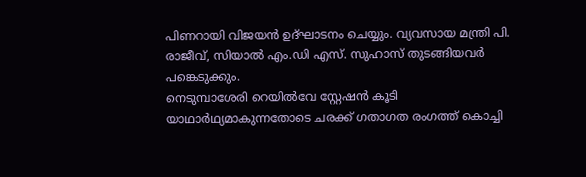പിണറായി വിജയൻ ഉദ്ഘാടനം ചെയ്യും. വ്യവസായ മന്ത്രി പി. രാജീവ്, സിയാൽ എം.ഡി എസ്. സുഹാസ് തുടങ്ങിയവർ പങ്കെടുക്കും.
നെടുമ്പാശേരി റെയിൽവേ സ്റ്റേഷൻ കൂടി യാഥാർഥ്യമാകുന്നതോടെ ചരക്ക് ഗതാഗത രംഗത്ത് കൊച്ചി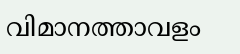വിമാനത്താവളം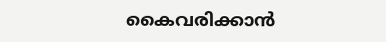കൈവരിക്കാൻ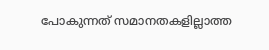പോകുന്നത് സമാനതകളില്ലാത്ത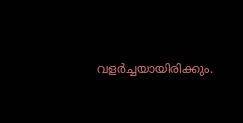വളർച്ചയായിരിക്കും.